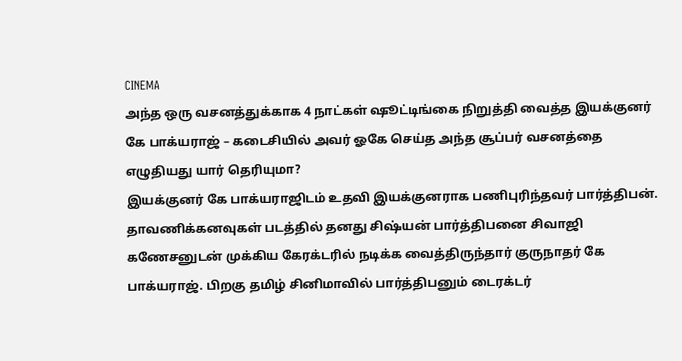CINEMA
அந்த ஒரு வசனத்துக்காக 4 நாட்கள் ஷூட்டிங்கை நிறுத்தி வைத்த இயக்குனர் கே பாக்யராஜ் – கடைசியில் அவர் ஓகே செய்த அந்த சூப்பர் வசனத்தை எழுதியது யார் தெரியுமா?
இயக்குனர் கே பாக்யராஜிடம் உதவி இயக்குனராக பணிபுரிந்தவர் பார்த்திபன். தாவணிக்கனவுகள் படத்தில் தனது சிஷ்யன் பார்த்திபனை சிவாஜி கணேசனுடன் முக்கிய கேரக்டரில் நடிக்க வைத்திருந்தார் குருநாதர் கே பாக்யராஜ். பிறகு தமிழ் சினிமாவில் பார்த்திபனும் டைரக்டர்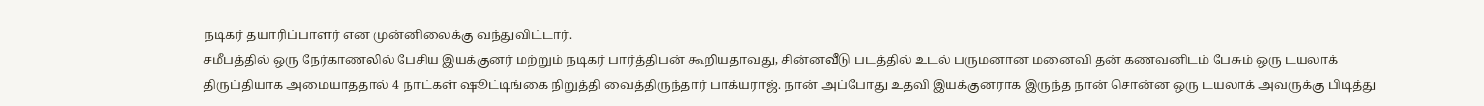நடிகர் தயாரிப்பாளர் என முன்னிலைக்கு வந்துவிட்டார்.
சமீபத்தில் ஒரு நேர்காணலில் பேசிய இயக்குனர் மற்றும் நடிகர் பார்த்திபன் கூறியதாவது, சின்னவீடு படத்தில் உடல் பருமனான மனைவி தன் கணவனிடம் பேசும் ஒரு டயலாக் திருப்தியாக அமையாததால் 4 நாட்கள் ஷூட்டிங்கை நிறுத்தி வைத்திருந்தார் பாக்யராஜ். நான் அப்போது உதவி இயக்குனராக இருந்த நான் சொன்ன ஒரு டயலாக் அவருக்கு பிடித்து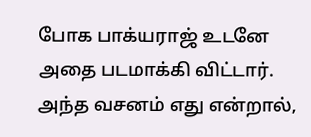போக பாக்யராஜ் உடனே அதை படமாக்கி விட்டார்.
அந்த வசனம் எது என்றால்,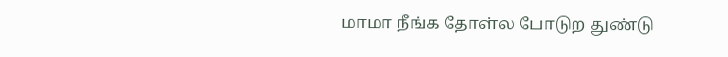மாமா நீங்க தோள்ல போடுற துண்டு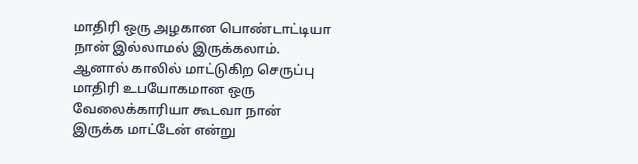மாதிரி ஒரு அழகான பொண்டாட்டியா நான் இல்லாமல் இருக்கலாம். ஆனால் காலில் மாட்டுகிற செருப்பு மாதிரி உபயோகமான ஒரு வேலைக்காரியா கூடவா நான் இருக்க மாட்டேன் என்று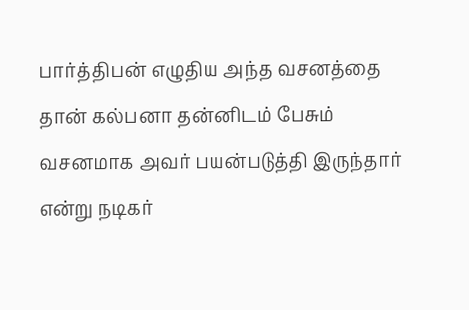பார்த்திபன் எழுதிய அந்த வசனத்தை தான் கல்பனா தன்னிடம் பேசும் வசனமாக அவர் பயன்படுத்தி இருந்தார் என்று நடிகர்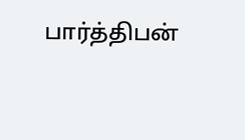பார்த்திபன்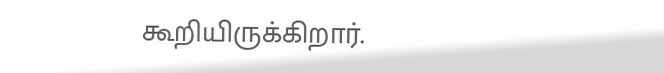கூறியிருக்கிறார்.